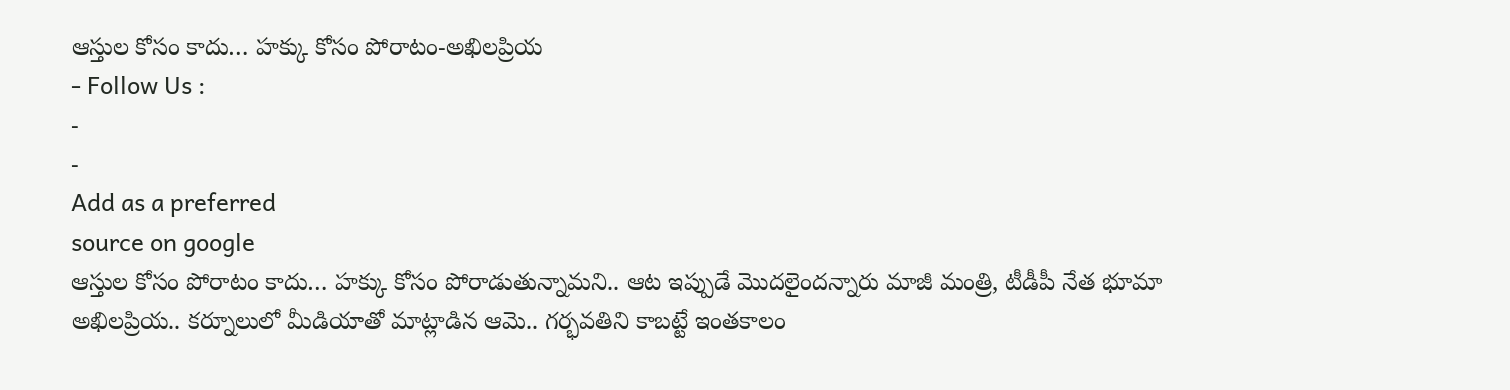ఆస్తుల కోసం కాదు… హక్కు కోసం పోరాటం-అఖిలప్రియ
- Follow Us :
-
-
Add as a preferred
source on google
ఆస్తుల కోసం పోరాటం కాదు… హక్కు కోసం పోరాడుతున్నామని.. ఆట ఇప్పుడే మొదలైందన్నారు మాజీ మంత్రి, టీడీపీ నేత భూమా అఖిలప్రియ.. కర్నూలులో మీడియాతో మాట్లాడిన ఆమె.. గర్భవతిని కాబట్టే ఇంతకాలం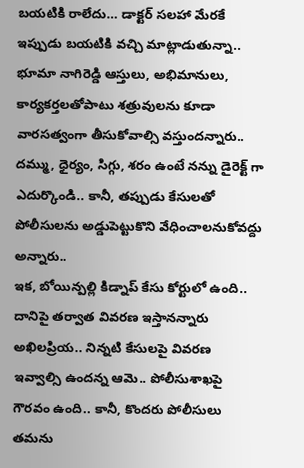బయటికి రాలేదు… డాక్టర్ సలహా మేరకే ఇప్పుడు బయటికి వచ్చి మాట్లాడుతున్నా.. భూమా నాగిరెడ్డి ఆస్తులు, అభిమానులు, కార్యకర్తలతోపాటు శత్రువులను కూడా వారసత్వంగా తీసుకోవాల్సి వస్తుందన్నారు.. దమ్ము, ధైర్యం, సిగ్గు, శరం ఉంటే నన్ను డైరెక్ట్ గా ఎదుర్కొండి.. కానీ, తప్పుడు కేసులతో పోలీసులను అడ్డుపెట్టుకొని వేధించాలనుకోవద్దు అన్నారు..
ఇక, బోయిన్పల్లి కిడ్నాప్ కేసు కోర్టులో ఉంది.. దానిపై తర్వాత వివరణ ఇస్తానన్నారు అఖిలప్రియ.. నిన్నటి కేసులపై వివరణ ఇవ్వాల్సి ఉందన్న ఆమె.. పోలీసుశాఖపై గౌరవం ఉంది.. కానీ, కొందరు పోలీసులు తమను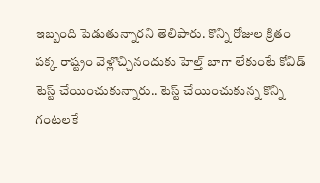ఇబ్బంది పెడుతున్నారని తెలిపారు. కొన్ని రోజుల క్రితం పక్క రాష్ట్రం వెళ్లొచ్చినందుకు హెల్త్ బాగా లేకుంటే కోవిడ్ టెస్ట్ చేయించుకున్నారు.. టెస్ట్ చేయించుకున్న కొన్ని గంటలకే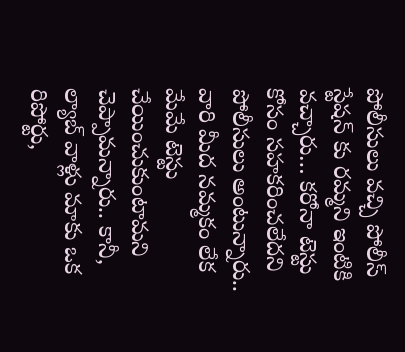పోలీసులు వచ్చి పోలీస్ స్టేషన్ కు రమ్మని ఇంటికి వచ్చారు… కరోనా టెస్టు కోసం సహకరించలేదని పోలీసులు అంటున్నారు.. వారి మీద నమ్మకం లేక మేమే టెస్టు చేయించుకుంటామని చెప్పామన్నారు.. కానీ, ల్యాబ్ వాళ్లు మాకు ఒక రిపోర్టు,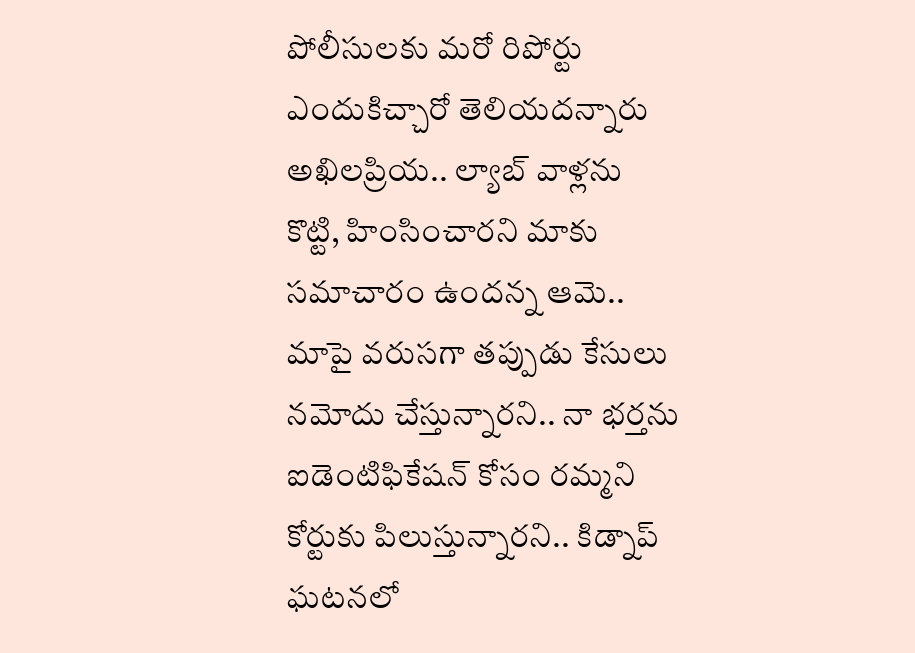పోలీసులకు మరో రిపోర్టు ఎందుకిచ్చారో తెలియదన్నారు అఖిలప్రియ.. ల్యాబ్ వాళ్లను కొట్టి, హింసించారని మాకు సమాచారం ఉందన్న ఆమె.. మాపై వరుసగా తప్పుడు కేసులు నమోదు చేస్తున్నారని.. నా భర్తను ఐడెంటిఫికేషన్ కోసం రమ్మని కోర్టుకు పిలుస్తున్నారని.. కిడ్నాప్ ఘటనలో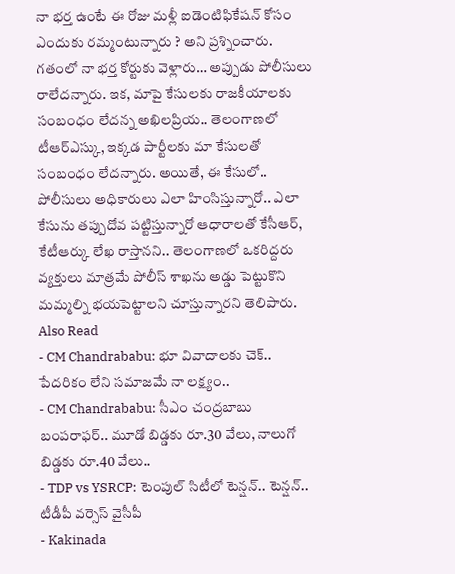నా భర్త ఉంటే ఈ రోజు మళ్లీ ఐడెంటిఫికేషన్ కోసం ఎందుకు రమ్మంటున్నారు ? అని ప్రశ్నించారు. గతంలో నా భర్త కోర్టుకు వెళ్లారు… అప్పుడు పోలీసులు రాలేదన్నారు. ఇక, మాపై కేసులకు రాజకీయాలకు సంబంధం లేదన్న అఖిలప్రియ.. తెలంగాణలో టీఆర్ఎస్కు, ఇక్కడ పార్టీలకు మా కేసులతో సంబంధం లేదన్నారు. అయితే, ఈ కేసులో.. పోలీసులు అధికారులు ఎలా హింసిస్తున్నారో.. ఎలా కేసును తప్పుదోవ పట్టిస్తున్నారో ఆధారాలతో కేసీఆర్, కేటీఆర్కు లేఖ రాస్తానని.. తెలంగాణలో ఒకరిద్దరు వ్యక్తులు మాత్రమే పోలీస్ శాఖను అడ్డు పెట్టుకొని మమ్మల్ని భయపెట్టాలని చూస్తున్నారని తెలిపారు.
Also Read
- CM Chandrababu: భూ వివాదాలకు చెక్.. పేదరికం లేని సమాజమే నా లక్ష్యం..
- CM Chandrababu: సీఎం చంద్రబాబు బంపరాఫర్.. మూడో బిడ్డకు రూ.30 వేలు, నాలుగో బిడ్డకు రూ.40 వేలు..
- TDP vs YSRCP: టెంపుల్ సిటీలో టెన్షన్.. టెన్షన్.. టీడీపీ వర్సెస్ వైసీపీ
- Kakinada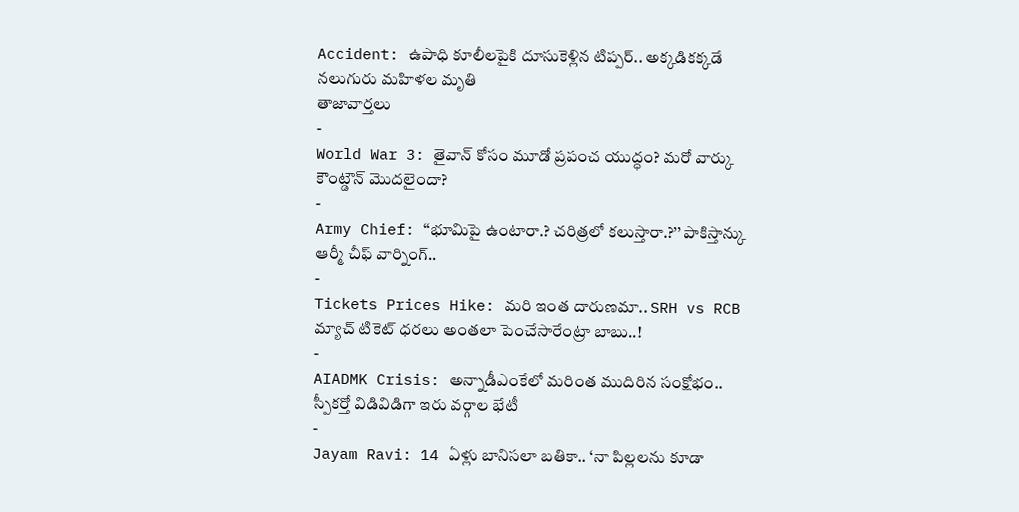Accident: ఉపాధి కూలీలపైకి దూసుకెళ్లిన టిప్పర్.. అక్కడికక్కడే నలుగురు మహిళల మృతి
తాజావార్తలు
-
World War 3: తైవాన్ కోసం మూడో ప్రపంచ యుద్ధం? మరో వార్కు కౌంట్డౌన్ మొదలైందా?
-
Army Chief: ‘‘భూమిపై ఉంటారా.? చరిత్రలో కలుస్తారా.?’’ పాకిస్తాన్కు ఆర్మీ చీఫ్ వార్నింగ్..
-
Tickets Prices Hike: మరి ఇంత దారుణమా.. SRH vs RCB మ్యాచ్ టికెట్ ధరలు అంతలా పెంచేసారేంట్రా బాబు..!
-
AIADMK Crisis: అన్నాడీఎంకేలో మరింత ముదిరిన సంక్షోభం.. స్పీకర్తో విడివిడిగా ఇరు వర్గాల భేటీ
-
Jayam Ravi: 14 ఏళ్లు బానిసలా బతికా.. ‘నా పిల్లలను కూడా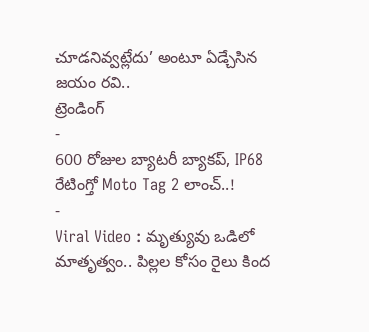చూడనివ్వట్లేదు’ అంటూ ఏడ్చేసిన జయం రవి..
ట్రెండింగ్
-
600 రోజుల బ్యాటరీ బ్యాకప్, IP68 రేటింగ్తో Moto Tag 2 లాంచ్..!
-
Viral Video : మృత్యువు ఒడిలో మాతృత్వం.. పిల్లల కోసం రైలు కింద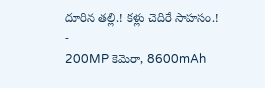దూరిన తల్లి.! కళ్లు చెదిరే సాహసం.!
-
200MP కెమెరా, 8600mAh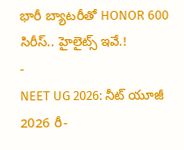భారీ బ్యాటరీతో HONOR 600 సిరీస్.. హైలైట్స్ ఇవే.!
-
NEET UG 2026: నీట్ యూజీ 2026 రీ-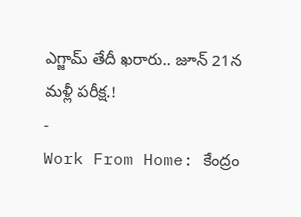ఎగ్జామ్ తేదీ ఖరారు.. జూన్ 21న మళ్లీ పరీక్ష.!
-
Work From Home: కేంద్రం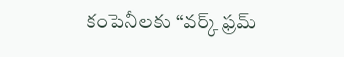కంపెనీలకు “వర్క్ ఫ్రమ్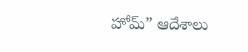హోమ్” ఆదేశాలు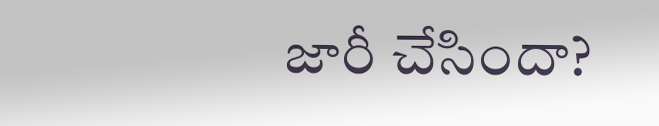జారీ చేసిందా?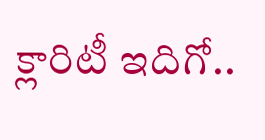క్లారిటీ ఇదిగో..